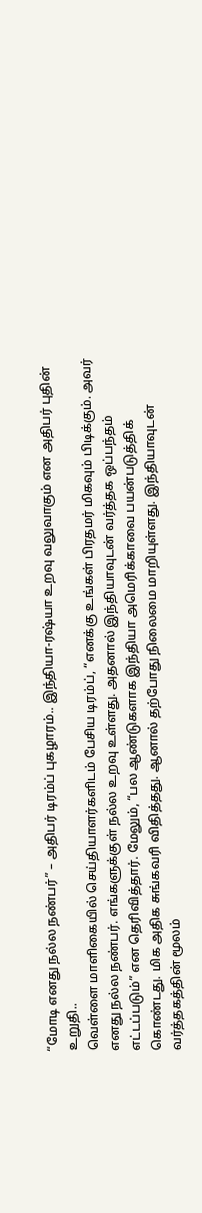“மோடி எனது நல்ல நண்பர்” – அதிபர் டிரம்ப் புகழாரம்.. இந்தியா-ரஷ்யா உறவு வலுவாகும் என அதிபர் புதின் உறுதி..
வெள்ளை மாளிகையில் செய்தியாளர்களிடம் பேசிய டிரம்ப், “எனக்கு உங்கள் பிரதமர் மிகவும் பிடிக்கும். அவர் எனது நல்ல நண்பர். எங்களுக்குள் நல்ல உறவு உள்ளது. அதனால் இந்தியாவுடன் வர்த்தக ஒப்பந்தம் எட்டப்படும்” என தெரிவித்தார். மேலும், “பல ஆண்டுகளாக இந்தியா அமெரிக்காவை பயன்படுத்திக் கொண்டது. மிக அதிக சுங்கவரி விதித்தது. ஆனால் தற்போது நிலைமை மாறியுள்ளது. இந்தியாவுடன் வர்த்தகத்தின் மூலம்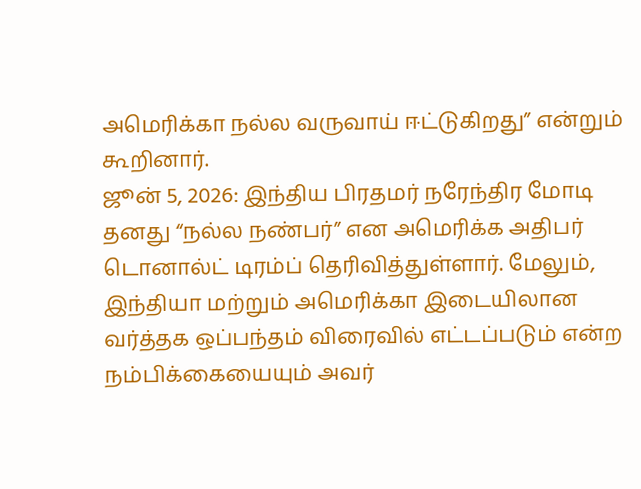அமெரிக்கா நல்ல வருவாய் ஈட்டுகிறது” என்றும் கூறினார்.
ஜூன் 5, 2026: இந்திய பிரதமர் நரேந்திர மோடி தனது “நல்ல நண்பர்” என அமெரிக்க அதிபர் டொனால்ட் டிரம்ப் தெரிவித்துள்ளார். மேலும், இந்தியா மற்றும் அமெரிக்கா இடையிலான வர்த்தக ஒப்பந்தம் விரைவில் எட்டப்படும் என்ற நம்பிக்கையையும் அவர்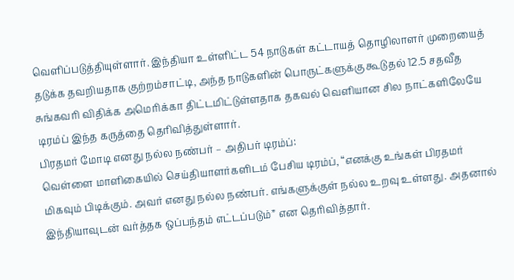வெளிப்படுத்தியுள்ளார். இந்தியா உள்ளிட்ட 54 நாடுகள் கட்டாயத் தொழிலாளர் முறையைத் தடுக்க தவறியதாக குற்றம்சாட்டி, அந்த நாடுகளின் பொருட்களுக்கு கூடுதல் 12.5 சதவீத சுங்கவரி விதிக்க அமெரிக்கா திட்டமிட்டுள்ளதாக தகவல் வெளியான சில நாட்களிலேயே டிரம்ப் இந்த கருத்தை தெரிவித்துள்ளார்.
பிரதமர் மோடி எனது நல்ல நண்பர் – அதிபர் டிரம்ப்:
வெள்ளை மாளிகையில் செய்தியாளர்களிடம் பேசிய டிரம்ப், “எனக்கு உங்கள் பிரதமர் மிகவும் பிடிக்கும். அவர் எனது நல்ல நண்பர். எங்களுக்குள் நல்ல உறவு உள்ளது. அதனால் இந்தியாவுடன் வர்த்தக ஒப்பந்தம் எட்டப்படும்” என தெரிவித்தார்.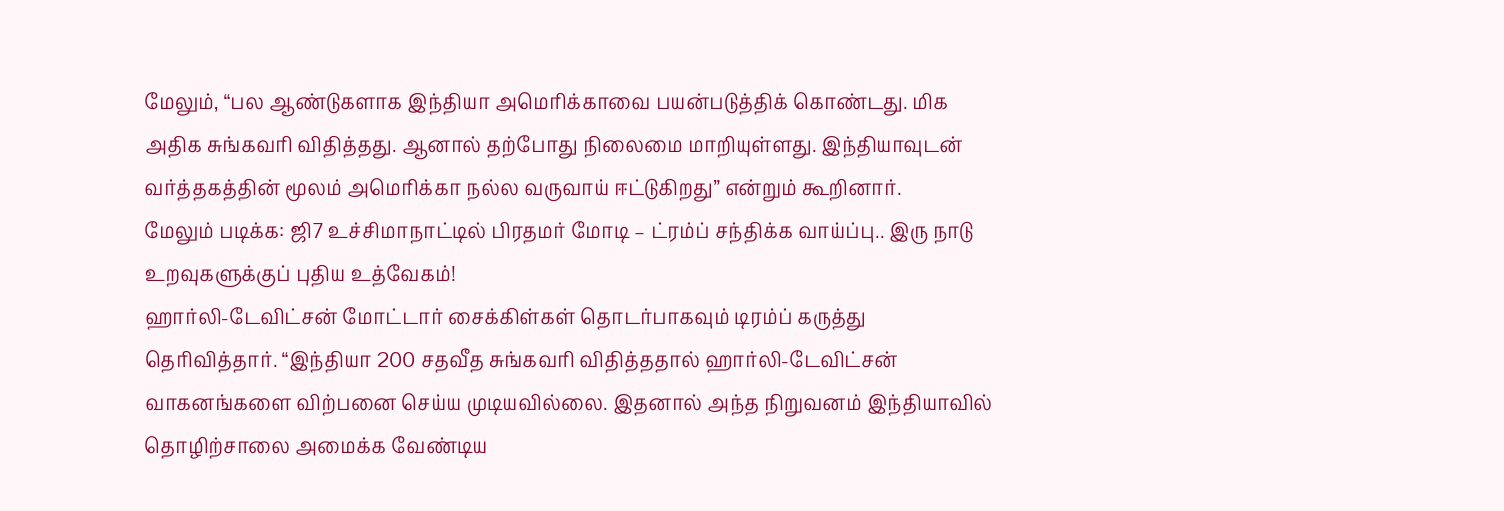மேலும், “பல ஆண்டுகளாக இந்தியா அமெரிக்காவை பயன்படுத்திக் கொண்டது. மிக அதிக சுங்கவரி விதித்தது. ஆனால் தற்போது நிலைமை மாறியுள்ளது. இந்தியாவுடன் வர்த்தகத்தின் மூலம் அமெரிக்கா நல்ல வருவாய் ஈட்டுகிறது” என்றும் கூறினார்.
மேலும் படிக்க: ஜி7 உச்சிமாநாட்டில் பிரதமர் மோடி – ட்ரம்ப் சந்திக்க வாய்ப்பு.. இரு நாடு உறவுகளுக்குப் புதிய உத்வேகம்!
ஹார்லி-டேவிட்சன் மோட்டார் சைக்கிள்கள் தொடர்பாகவும் டிரம்ப் கருத்து தெரிவித்தார். “இந்தியா 200 சதவீத சுங்கவரி விதித்ததால் ஹார்லி-டேவிட்சன் வாகனங்களை விற்பனை செய்ய முடியவில்லை. இதனால் அந்த நிறுவனம் இந்தியாவில் தொழிற்சாலை அமைக்க வேண்டிய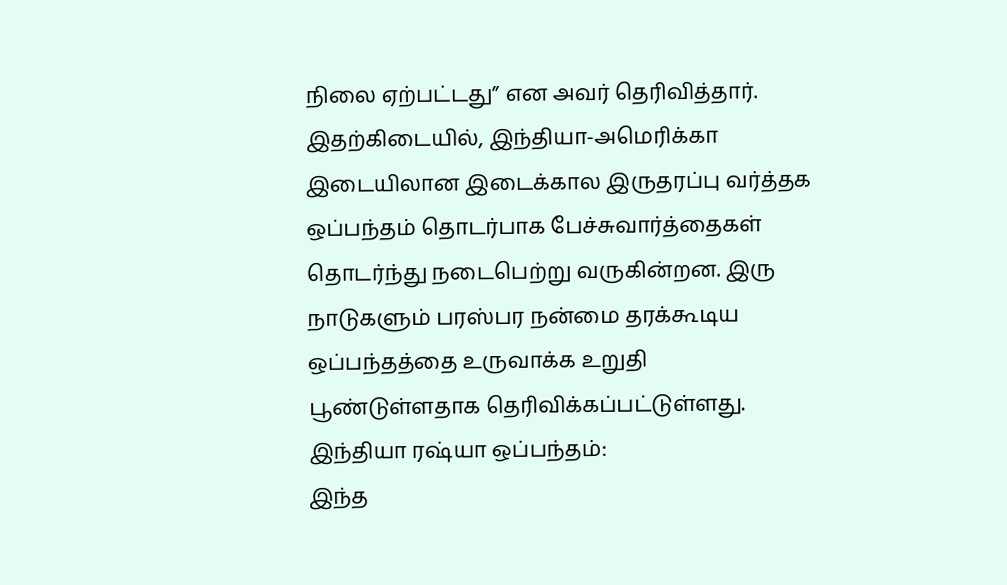நிலை ஏற்பட்டது” என அவர் தெரிவித்தார்.
இதற்கிடையில், இந்தியா-அமெரிக்கா இடையிலான இடைக்கால இருதரப்பு வர்த்தக ஒப்பந்தம் தொடர்பாக பேச்சுவார்த்தைகள் தொடர்ந்து நடைபெற்று வருகின்றன. இரு நாடுகளும் பரஸ்பர நன்மை தரக்கூடிய ஒப்பந்தத்தை உருவாக்க உறுதி பூண்டுள்ளதாக தெரிவிக்கப்பட்டுள்ளது.
இந்தியா ரஷ்யா ஒப்பந்தம்:
இந்த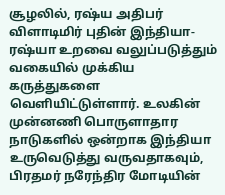சூழலில், ரஷ்ய அதிபர் விளாடிமிர் புதின் இந்தியா-ரஷ்யா உறவை வலுப்படுத்தும் வகையில் முக்கிய கருத்துகளை வெளியிட்டுள்ளார். உலகின் முன்னணி பொருளாதார நாடுகளில் ஒன்றாக இந்தியா உருவெடுத்து வருவதாகவும், பிரதமர் நரேந்திர மோடியின்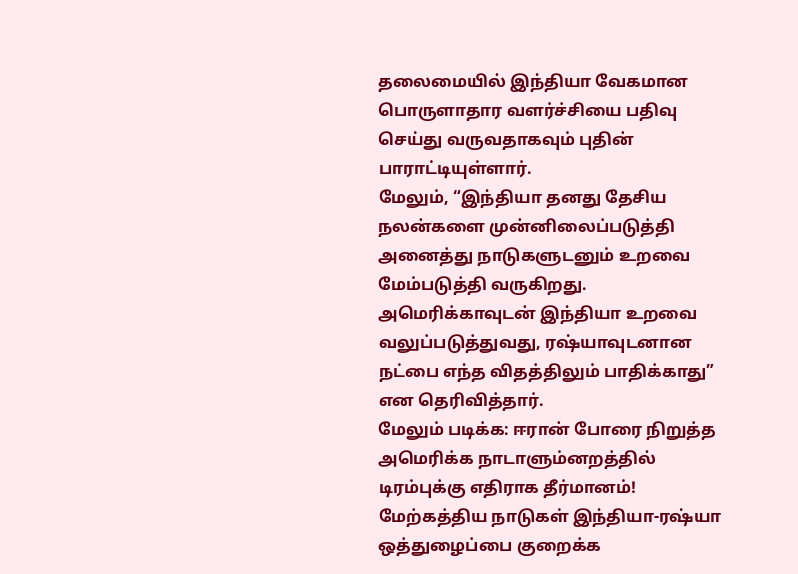தலைமையில் இந்தியா வேகமான பொருளாதார வளர்ச்சியை பதிவு செய்து வருவதாகவும் புதின் பாராட்டியுள்ளார்.
மேலும், “இந்தியா தனது தேசிய நலன்களை முன்னிலைப்படுத்தி அனைத்து நாடுகளுடனும் உறவை மேம்படுத்தி வருகிறது. அமெரிக்காவுடன் இந்தியா உறவை வலுப்படுத்துவது, ரஷ்யாவுடனான நட்பை எந்த விதத்திலும் பாதிக்காது” என தெரிவித்தார்.
மேலும் படிக்க: ஈரான் போரை நிறுத்த அமெரிக்க நாடாளும்னறத்தில் டிரம்புக்கு எதிராக தீர்மானம்!
மேற்கத்திய நாடுகள் இந்தியா-ரஷ்யா ஒத்துழைப்பை குறைக்க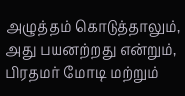அழுத்தம் கொடுத்தாலும், அது பயனற்றது என்றும், பிரதமர் மோடி மற்றும்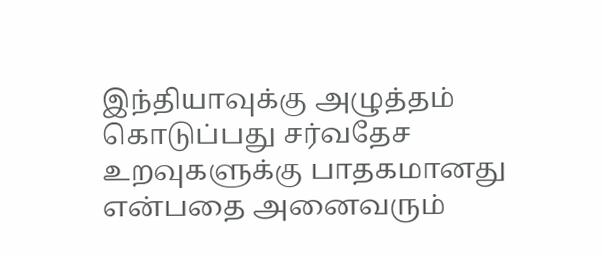இந்தியாவுக்கு அழுத்தம் கொடுப்பது சர்வதேச உறவுகளுக்கு பாதகமானது என்பதை அனைவரும்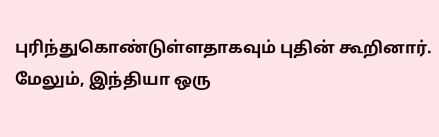புரிந்துகொண்டுள்ளதாகவும் புதின் கூறினார்.
மேலும், இந்தியா ஒரு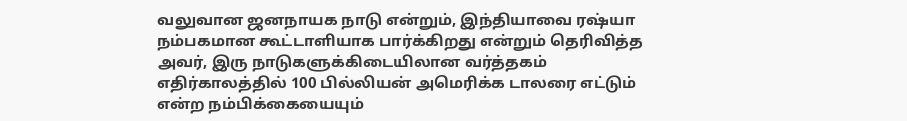வலுவான ஜனநாயக நாடு என்றும், இந்தியாவை ரஷ்யா நம்பகமான கூட்டாளியாக பார்க்கிறது என்றும் தெரிவித்த அவர், இரு நாடுகளுக்கிடையிலான வர்த்தகம் எதிர்காலத்தில் 100 பில்லியன் அமெரிக்க டாலரை எட்டும் என்ற நம்பிக்கையையும்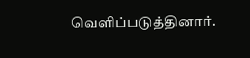வெளிப்படுத்தினார்.